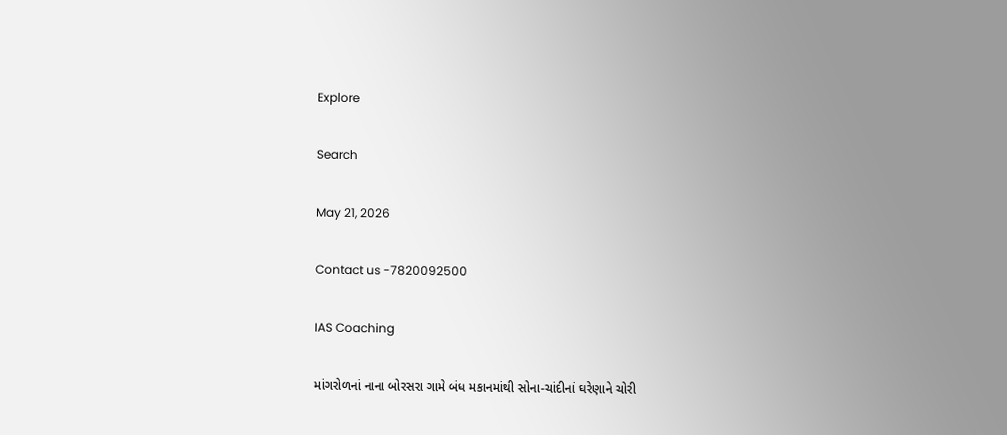Explore

Search

May 21, 2026

Contact us -7820092500

IAS Coaching

માંગરોળનાં નાના બોરસરા ગામે બંધ મકાનમાંથી સોના-ચાંદીનાં ઘરેણાને ચોરી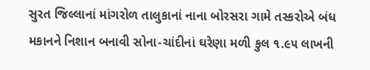સુરત જિલ્લાનાં માંગરોળ તાલુકાનાં નાના બોરસરા ગામે તસ્કરોએ બંધ મકાનને નિશાન બનાવી સોના-ચાંદીનાં ઘરેણા મળી કુલ ૧.૯૫ લાખની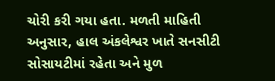ચોરી કરી ગયા હતા. મળતી માહિતી અનુસાર, હાલ અંકલેશ્વર ખાતે સનસીટી સોસાયટીમાં રહેતા અને મુળ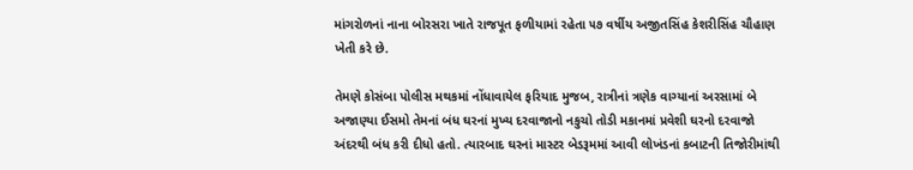માંગરોળનાં નાના બોરસરા ખાતે રાજપૂત ફળીયામાં રહેતા ૫૭ વર્ષીય અજીતસિંહ કેશરીસિંહ ચૌહાણ ખેતી કરે છે.

તેમણે કોસંબા પોલીસ મથકમાં નોંધાવાયેલ ફરિયાદ મુજબ, રાત્રીનાં ત્રણેક વાગ્યાનાં અરસામાં બે અજાણ્યા ઈસમો તેમનાં બંધ ઘરનાં મુખ્ય દરવાજાનો નકુચો તોડી મકાનમાં પ્રવેશી ઘરનો દરવાજો અંદરથી બંધ કરી દીધો હતો. ત્યારબાદ ઘરનાં માસ્ટર બેડરૂમમાં આવી લોખંડનાં કબાટની તિજોરીમાંથી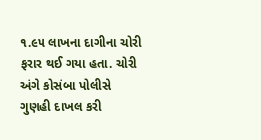૧.૯૫ લાખના દાગીના ચોરી ફરાર થઈ ગયા હતા. ચોરી અંગે કોસંબા પોલીસે ગુણહી દાખલ કરી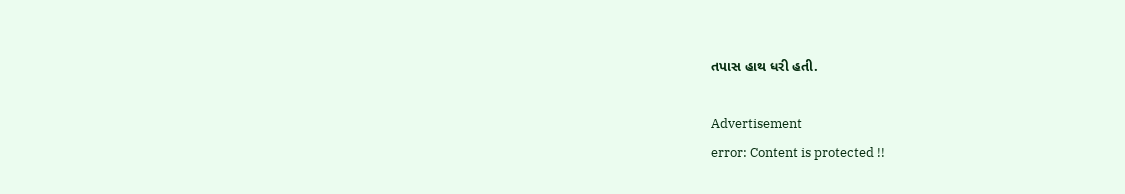તપાસ હાથ ધરી હતી.

Advertisement
error: Content is protected !!